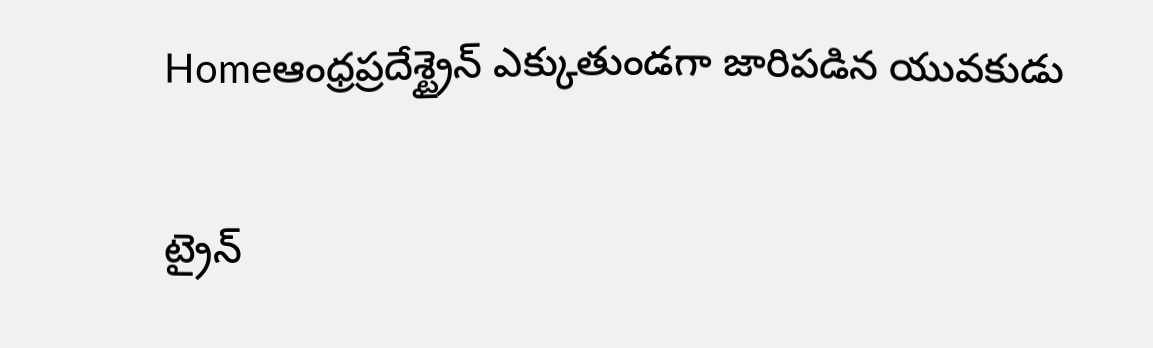Homeఆంధ్రప్రదేశ్ట్రైన్ ఎక్కుతుండగా జారిపడిన యువకుడు

ట్రైన్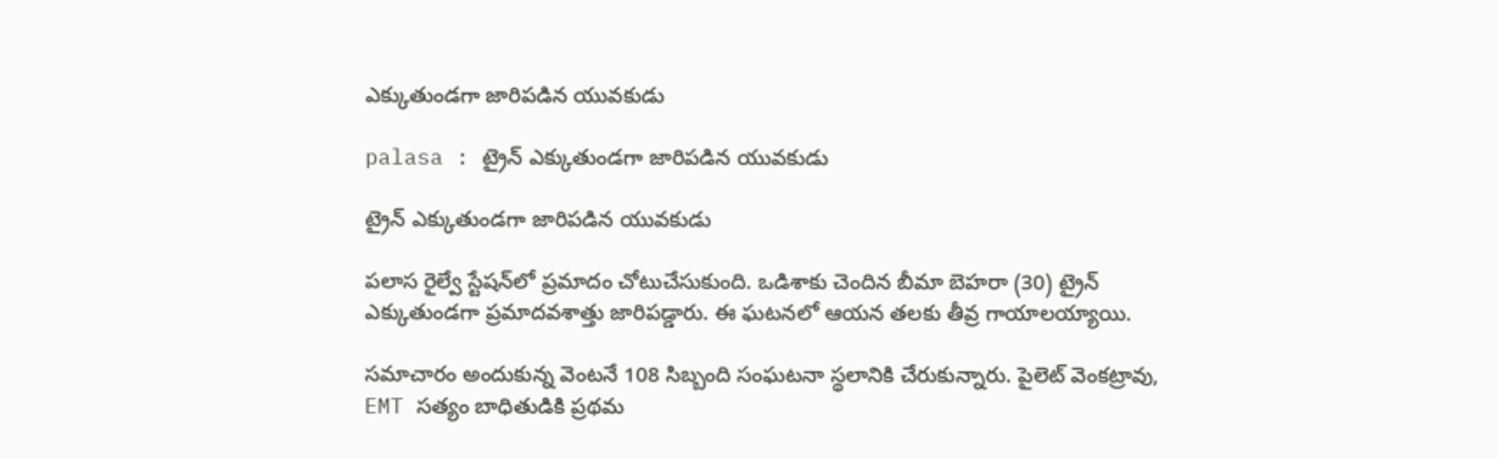ఎక్కుతుండగా జారిపడిన యువకుడు

palasa : ట్రైన్ ఎక్కుతుండగా జారిపడిన యువకుడు

ట్రైన్ ఎక్కుతుండగా జారిపడిన యువకుడు

పలాస రైల్వే స్టేషన్‌లో ప్రమాదం చోటుచేసుకుంది. ఒడిశాకు చెందిన బీమా బెహరా (30) ట్రైన్ ఎక్కుతుండగా ప్రమాదవశాత్తు జారిపడ్డారు. ఈ ఘటనలో ఆయన తలకు తీవ్ర గాయాలయ్యాయి.

సమాచారం అందుకున్న వెంటనే 108 సిబ్బంది సంఘటనా స్థలానికి చేరుకున్నారు. పైలెట్ వెంకట్రావు, EMT సత్యం బాధితుడికి ప్రథమ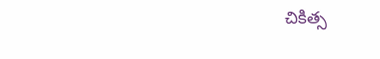చికిత్స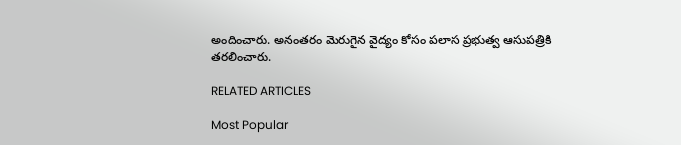అందించారు. అనంతరం మెరుగైన వైద్యం కోసం పలాస ప్రభుత్వ ఆసుపత్రికి తరలించారు.

RELATED ARTICLES

Most Popular